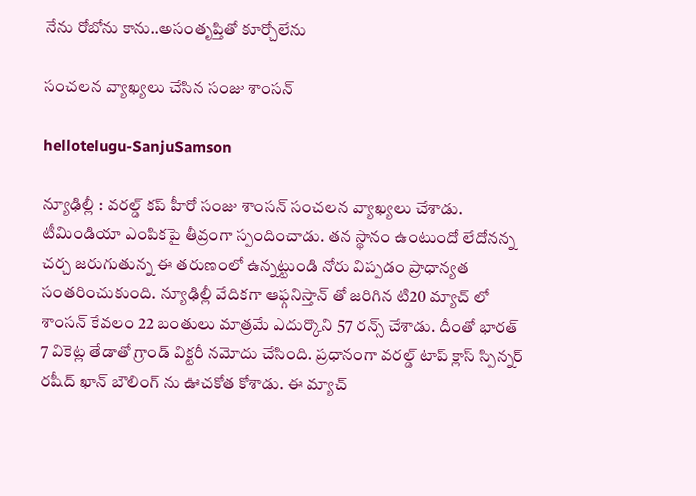నేను రోబోను కాను..అసంతృప్తితో కూర్చోలేను

సంచ‌ల‌న వ్యాఖ్య‌లు చేసిన సంజు శాంస‌న్

hellotelugu-SanjuSamson

న్యూఢిల్లీ : వ‌ర‌ల్డ్ క‌ప్ హీరో సంజు శాంస‌న్ సంచ‌ల‌న వ్యాఖ్య‌లు చేశాడు. టీమిండియా ఎంపిక‌పై తీవ్రంగా స్పందించాడు. త‌న స్థానం ఉంటుందో లేదోన‌న్న చ‌ర్చ జ‌రుగుతున్న ఈ త‌రుణంలో ఉన్న‌ట్టుండి నోరు విప్ప‌డం ప్రాధాన్య‌త సంత‌రించుకుంది. న్యూఢిల్లీ వేదిక‌గా ఆఫ్గనిస్తాన్ తో జ‌రిగిన టి20 మ్యాచ్ లో శాంస‌న్ కేవ‌లం 22 బంతులు మాత్ర‌మే ఎదుర్కొని 57 ర‌న్స్ చేశాడు. దీంతో భార‌త్ 7 వికెట్ల తేడాతో గ్రాండ్ విక్ట‌రీ న‌మోదు చేసింది. ప్ర‌ధానంగా వ‌ర‌ల్డ్ టాప్ క్లాస్ స్పిన్న‌ర్ ర‌షీద్ ఖాన్ బౌలింగ్ ను ఊచ‌కోత కోశాడు. ఈ మ్యాచ్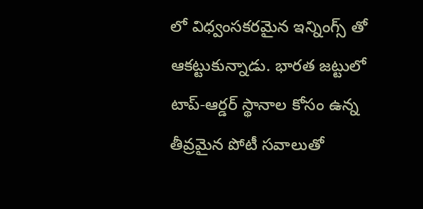లో విధ్వంస‌క‌ర‌మైన ఇన్నింగ్స్ తో ఆక‌ట్టుకున్నాడు. భారత జట్టులో టాప్-ఆర్డర్ స్థానాల కోసం ఉన్న తీవ్రమైన పోటీ సవాలుతో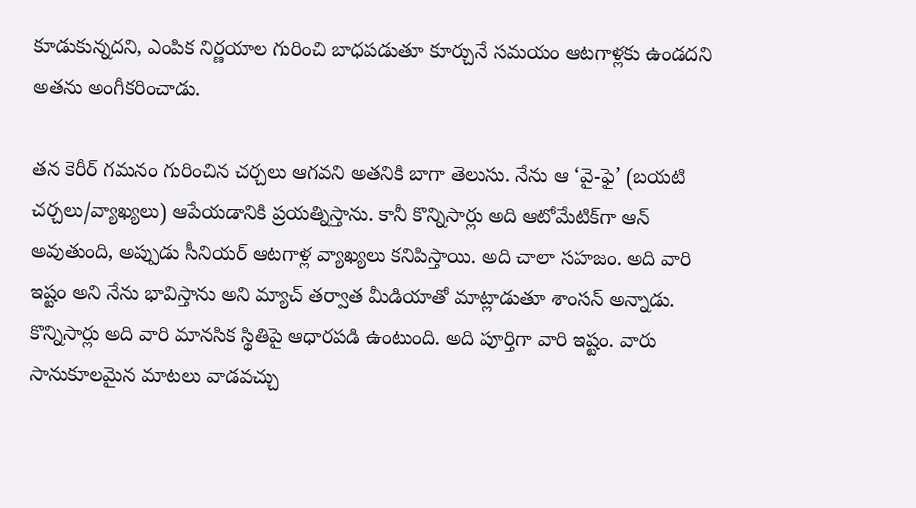కూడుకున్నదని, ఎంపిక నిర్ణయాల గురించి బాధపడుతూ కూర్చునే సమయం ఆటగాళ్లకు ఉండదని అతను అంగీకరించాడు.

తన కెరీర్ గమనం గురించిన చర్చలు ఆగవని అతనికి బాగా తెలుసు. నేను ఆ ‘వై-ఫై’ (బయటి చర్చలు/వ్యాఖ్యలు) ఆపేయడానికి ప్రయత్నిస్తాను. కానీ కొన్నిసార్లు అది ఆటోమేటిక్‌గా ఆన్ అవుతుంది, అప్పుడు సీనియర్ ఆటగాళ్ల వ్యాఖ్యలు కనిపిస్తాయి. అది చాలా సహజం. అది వారి ఇష్టం అని నేను భావిస్తాను అని మ్యాచ్ తర్వాత మీడియాతో మాట్లాడుతూ శాంసన్ అన్నాడు. కొన్నిసార్లు అది వారి మానసిక స్థితిపై ఆధారపడి ఉంటుంది. అది పూర్తిగా వారి ఇష్టం. వారు సానుకూలమైన మాటలు వాడవచ్చు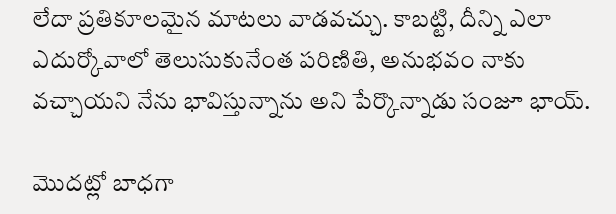లేదా ప్రతికూలమైన మాటలు వాడవచ్చు. కాబట్టి, దీన్ని ఎలా ఎదుర్కోవాలో తెలుసుకునేంత పరిణితి, అనుభవం నాకు వచ్చాయని నేను భావిస్తున్నాను అని పేర్కొన్నాడు సంజూ భాయ్.

మొదట్లో బాధగా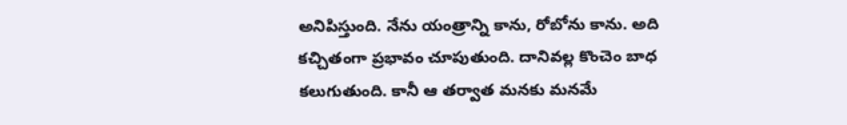అనిపిస్తుంది. నేను యంత్రాన్ని కాను, రోబోను కాను. అది కచ్చితంగా ప్రభావం చూపుతుంది. దానివల్ల కొంచెం బాధ కలుగుతుంది. కానీ ఆ తర్వాత మనకు మనమే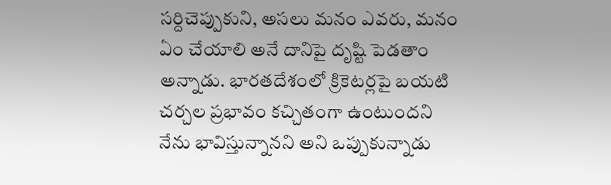సర్దిచెప్పుకుని, అసలు మనం ఎవరు, మనం ఏం చేయాలి అనే దానిపై దృష్టి పెడతాం అన్నాడు. భారతదేశంలో క్రికెటర్లపై బయటి చర్చల ప్రభావం కచ్చితంగా ఉంటుందని నేను భావిస్తున్నానని అని ఒప్పుకున్నాడు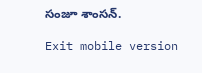సంజూ శాంస‌న్.

Exit mobile version